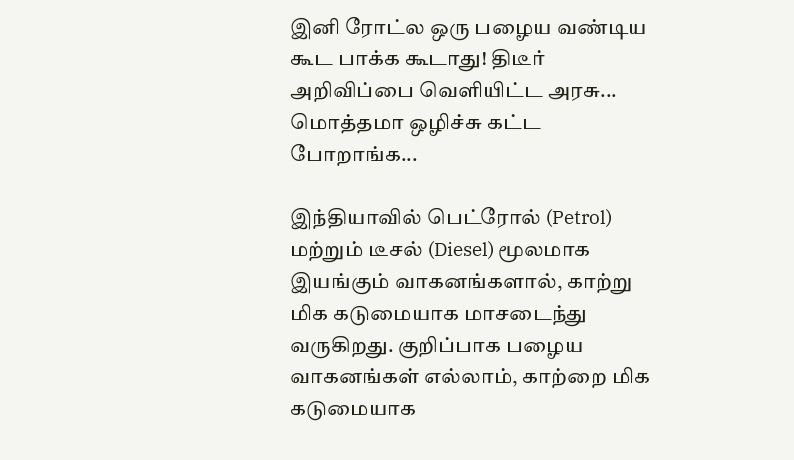இனி ரோட்ல ஒரு பழைய வண்டிய கூட பாக்க கூடாது! திடீர் அறிவிப்பை வெளியிட்ட அரசு... மொத்தமா ஒழிச்சு கட்ட போறாங்க...

இந்தியாவில் பெட்ரோல் (Petrol) மற்றும் டீசல் (Diesel) மூலமாக இயங்கும் வாகனங்களால், காற்று மிக கடுமையாக மாசடைந்து வருகிறது. குறிப்பாக பழைய வாகனங்கள் எல்லாம், காற்றை மிக கடுமையாக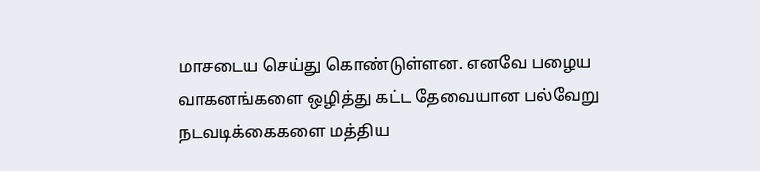மாசடைய செய்து கொண்டுள்ளன. எனவே பழைய வாகனங்களை ஒழித்து கட்ட தேவையான பல்வேறு நடவடிக்கைகளை மத்திய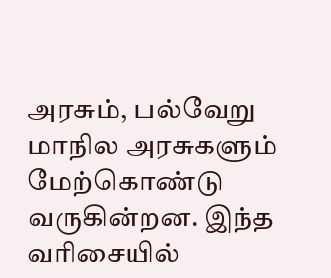அரசும், பல்வேறு மாநில அரசுகளும் மேற்கொண்டு வருகின்றன. இந்த வரிசையில்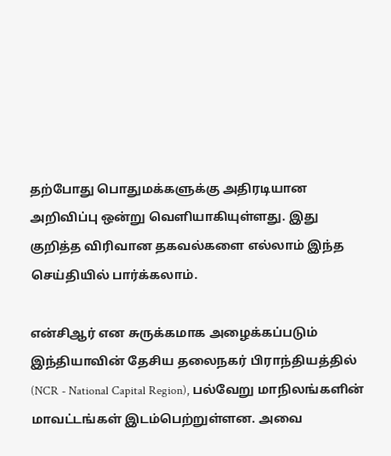தற்போது பொதுமக்களுக்கு அதிரடியான அறிவிப்பு ஒன்று வெளியாகியுள்ளது. இது குறித்த விரிவான தகவல்களை எல்லாம் இந்த செய்தியில் பார்க்கலாம்.

என்சிஆர் என சுருக்கமாக அழைக்கப்படும் இந்தியாவின் தேசிய தலைநகர் பிராந்தியத்தில் (NCR - National Capital Region), பல்வேறு மாநிலங்களின் மாவட்டங்கள் இடம்பெற்றுள்ளன. அவை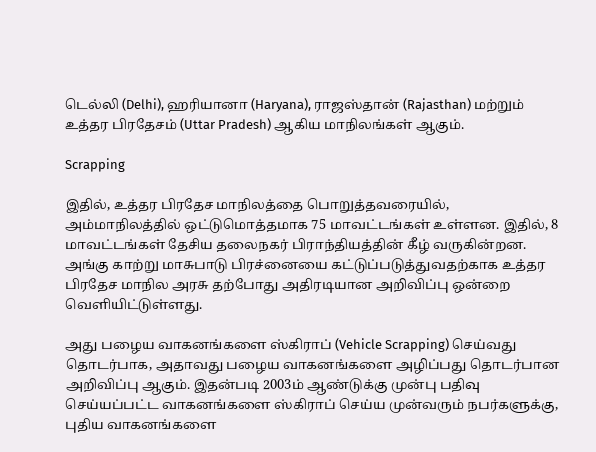டெல்லி (Delhi), ஹரியானா (Haryana), ராஜஸ்தான் (Rajasthan) மற்றும் உத்தர பிரதேசம் (Uttar Pradesh) ஆகிய மாநிலங்கள் ஆகும்.

Scrapping

இதில், உத்தர பிரதேச மாநிலத்தை பொறுத்தவரையில், அம்மாநிலத்தில் ஒட்டுமொத்தமாக 75 மாவட்டங்கள் உள்ளன. இதில், 8 மாவட்டங்கள் தேசிய தலைநகர் பிராந்தியத்தின் கீழ் வருகின்றன. அங்கு காற்று மாசுபாடு பிரச்னையை கட்டுப்படுத்துவதற்காக உத்தர பிரதேச மாநில அரசு தற்போது அதிரடியான அறிவிப்பு ஒன்றை வெளியிட்டுள்ளது.

அது பழைய வாகனங்களை ஸ்கிராப் (Vehicle Scrapping) செய்வது தொடர்பாக, அதாவது பழைய வாகனங்களை அழிப்பது தொடர்பான அறிவிப்பு ஆகும். இதன்படி 2003ம் ஆண்டுக்கு முன்பு பதிவு செய்யப்பட்ட வாகனங்களை ஸ்கிராப் செய்ய முன்வரும் நபர்களுக்கு, புதிய வாகனங்களை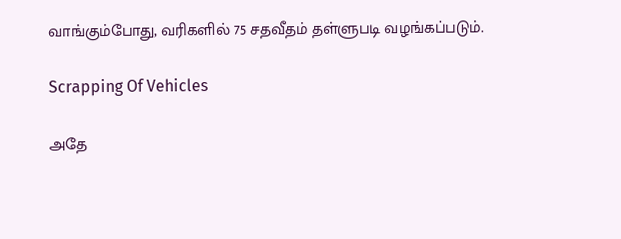வாங்கும்போது, வரிகளில் 75 சதவீதம் தள்ளுபடி வழங்கப்படும்.

Scrapping Of Vehicles

அதே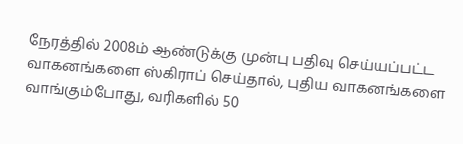நேரத்தில் 2008ம் ஆண்டுக்கு முன்பு பதிவு செய்யப்பட்ட வாகனங்களை ஸ்கிராப் செய்தால், புதிய வாகனங்களை வாங்கும்போது, வரிகளில் 50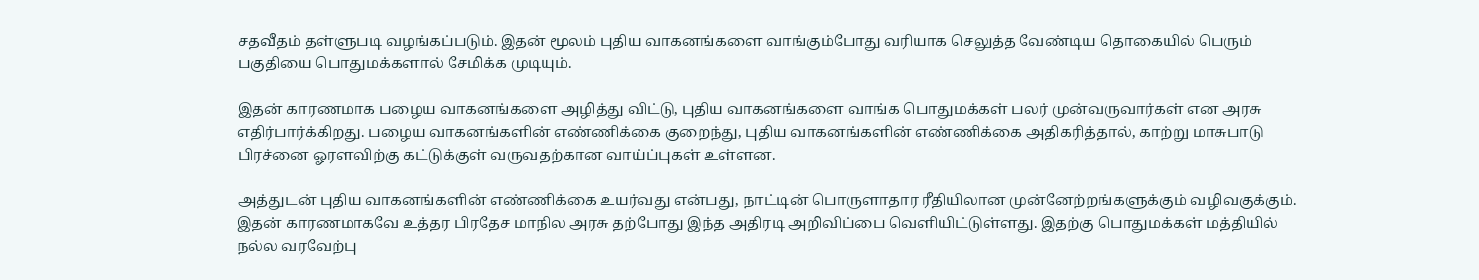சதவீதம் தள்ளுபடி வழங்கப்படும். இதன் மூலம் புதிய வாகனங்களை வாங்கும்போது வரியாக செலுத்த வேண்டிய தொகையில் பெரும் பகுதியை பொதுமக்களால் சேமிக்க முடியும்.

இதன் காரணமாக பழைய வாகனங்களை அழித்து விட்டு, புதிய வாகனங்களை வாங்க பொதுமக்கள் பலர் முன்வருவார்கள் என அரசு எதிர்பார்க்கிறது. பழைய வாகனங்களின் எண்ணிக்கை குறைந்து, புதிய வாகனங்களின் எண்ணிக்கை அதிகரித்தால், காற்று மாசுபாடு பிரச்னை ஓரளவிற்கு கட்டுக்குள் வருவதற்கான வாய்ப்புகள் உள்ளன.

அத்துடன் புதிய வாகனங்களின் எண்ணிக்கை உயர்வது என்பது, நாட்டின் பொருளாதார ரீதியிலான முன்னேற்றங்களுக்கும் வழிவகுக்கும். இதன் காரணமாகவே உத்தர பிரதேச மாநில அரசு தற்போது இந்த அதிரடி அறிவிப்பை வெளியிட்டுள்ளது. இதற்கு பொதுமக்கள் மத்தியில் நல்ல வரவேற்பு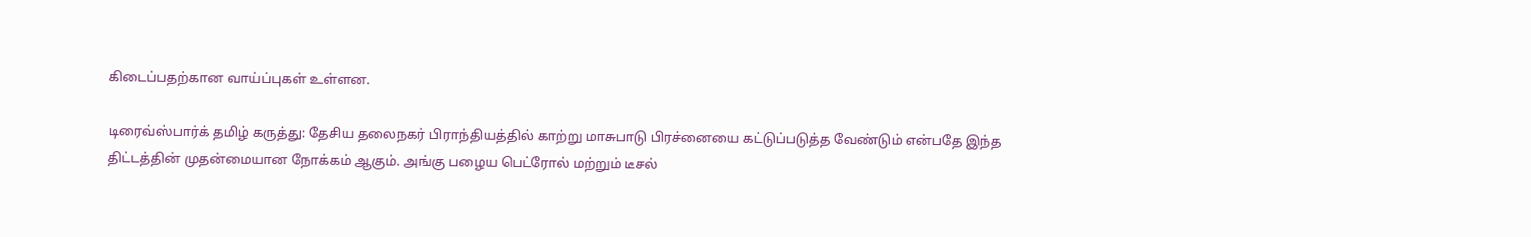கிடைப்பதற்கான வாய்ப்புகள் உள்ளன.

டிரைவ்ஸ்பார்க் தமிழ் கருத்து: தேசிய தலைநகர் பிராந்தியத்தில் காற்று மாசுபாடு பிரச்னையை கட்டுப்படுத்த வேண்டும் என்பதே இந்த திட்டத்தின் முதன்மையான நோக்கம் ஆகும். அங்கு பழைய பெட்ரோல் மற்றும் டீசல்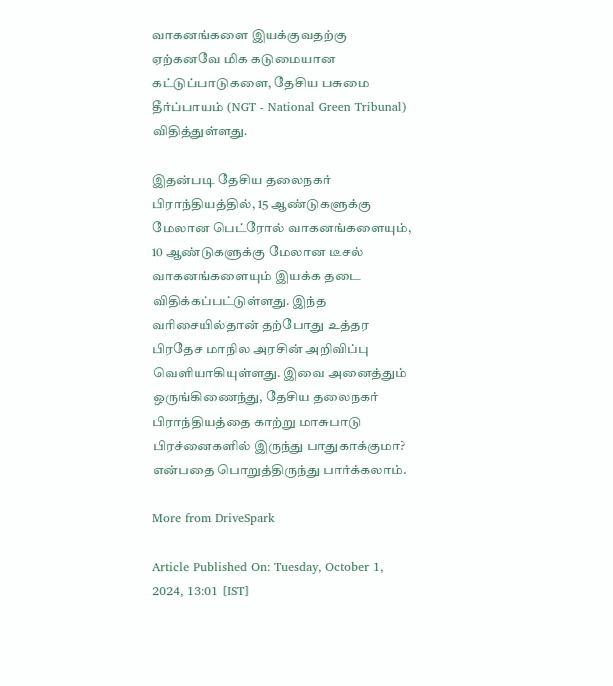வாகனங்களை இயக்குவதற்கு ஏற்கனவே மிக கடுமையான கட்டுப்பாடுகளை, தேசிய பசுமை தீர்ப்பாயம் (NGT - National Green Tribunal) விதித்துள்ளது.

இதன்படி தேசிய தலைநகர் பிராந்தியத்தில், 15 ஆண்டுகளுக்கு மேலான பெட்ரோல் வாகனங்களையும், 10 ஆண்டுகளுக்கு மேலான டீசல் வாகனங்களையும் இயக்க தடை விதிக்கப்பட்டுள்ளது. இந்த வரிசையில்தான் தற்போது உத்தர பிரதேச மாநில அரசின் அறிவிப்பு வெளியாகியுள்ளது. இவை அனைத்தும் ஒருங்கிணைந்து, தேசிய தலைநகர் பிராந்தியத்தை காற்று மாசுபாடு பிரச்னைகளில் இருந்து பாதுகாக்குமா? என்பதை பொறுத்திருந்து பார்க்கலாம்.

More from DriveSpark

Article Published On: Tuesday, October 1, 2024, 13:01 [IST]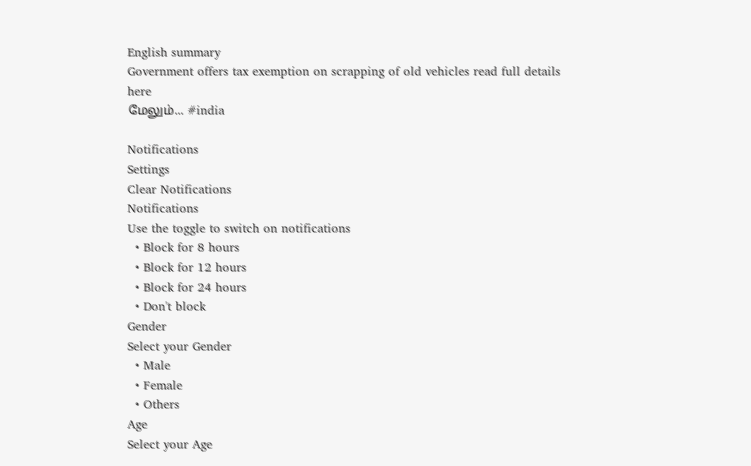English summary
Government offers tax exemption on scrapping of old vehicles read full details here
மேலும்... #india

Notifications
Settings
Clear Notifications
Notifications
Use the toggle to switch on notifications
  • Block for 8 hours
  • Block for 12 hours
  • Block for 24 hours
  • Don't block
Gender
Select your Gender
  • Male
  • Female
  • Others
Age
Select your Age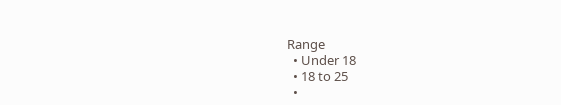Range
  • Under 18
  • 18 to 25
  •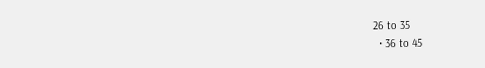26 to 35
  • 36 to 45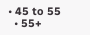• 45 to 55
  • 55+